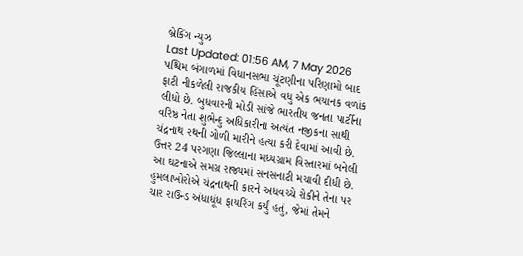બ્રેકિંગ ન્યુઝ
Last Updated: 01:56 AM, 7 May 2026
પશ્ચિમ બંગાળમાં વિધાનસભા ચૂંટણીના પરિણામો બાદ ફાટી નીકળેલી રાજકીય હિંસાએ વધુ એક ભયાનક વળાંક લીધો છે. બુધવારની મોડી સાંજે ભારતીય જનતા પાર્ટીના વરિષ્ઠ નેતા શુભેન્દુ અધિકારીના અત્યંત નજીકના સાથી ચંદ્રનાથ રથની ગોળી મારીને હત્યા કરી દેવામાં આવી છે. ઉત્તર 24 પરગણા જિલ્લાના મધ્યગ્રામ વિસ્તારમાં બનેલી આ ઘટનાએ સમગ્ર રાજ્યમાં સનસનાટી મચાવી દીધી છે. હુમલાખોરોએ ચંદ્રનાથની કારને અધવચ્ચે રોકીને તેના પર ચાર રાઉન્ડ અંધાધૂંધ ફાયરિંગ કર્યું હતું, જેમાં તેમને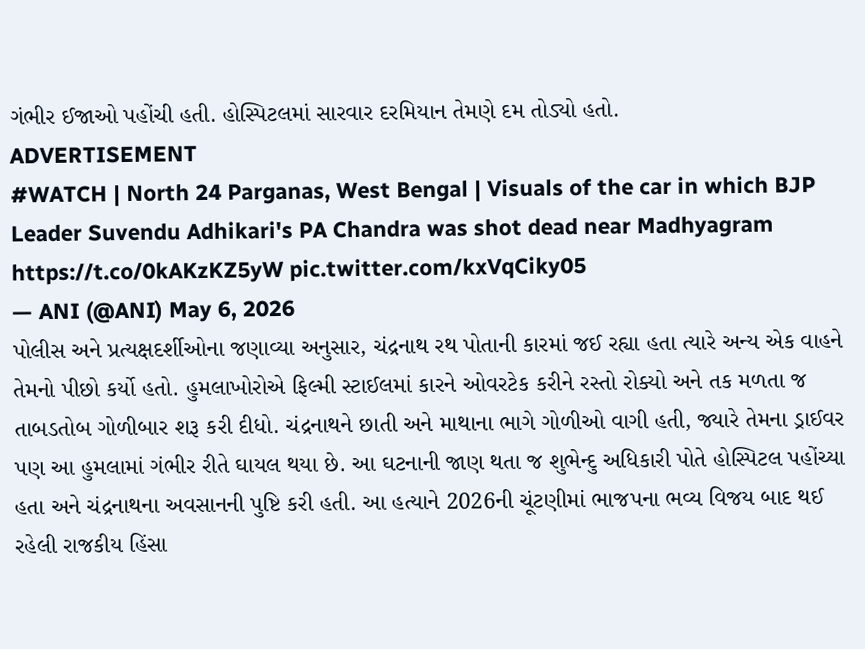ગંભીર ઈજાઓ પહોંચી હતી. હોસ્પિટલમાં સારવાર દરમિયાન તેમણે દમ તોડ્યો હતો.
ADVERTISEMENT
#WATCH | North 24 Parganas, West Bengal | Visuals of the car in which BJP Leader Suvendu Adhikari's PA Chandra was shot dead near Madhyagram https://t.co/0kAKzKZ5yW pic.twitter.com/kxVqCiky05
— ANI (@ANI) May 6, 2026
પોલીસ અને પ્રત્યક્ષદર્શીઓના જણાવ્યા અનુસાર, ચંદ્રનાથ રથ પોતાની કારમાં જઈ રહ્યા હતા ત્યારે અન્ય એક વાહને તેમનો પીછો કર્યો હતો. હુમલાખોરોએ ફિલ્મી સ્ટાઈલમાં કારને ઓવરટેક કરીને રસ્તો રોક્યો અને તક મળતા જ તાબડતોબ ગોળીબાર શરૂ કરી દીધો. ચંદ્રનાથને છાતી અને માથાના ભાગે ગોળીઓ વાગી હતી, જ્યારે તેમના ડ્રાઈવર પણ આ હુમલામાં ગંભીર રીતે ઘાયલ થયા છે. આ ઘટનાની જાણ થતા જ શુભેન્દુ અધિકારી પોતે હોસ્પિટલ પહોંચ્યા હતા અને ચંદ્રનાથના અવસાનની પુષ્ટિ કરી હતી. આ હત્યાને 2026ની ચૂંટણીમાં ભાજપના ભવ્ય વિજય બાદ થઈ રહેલી રાજકીય હિંસા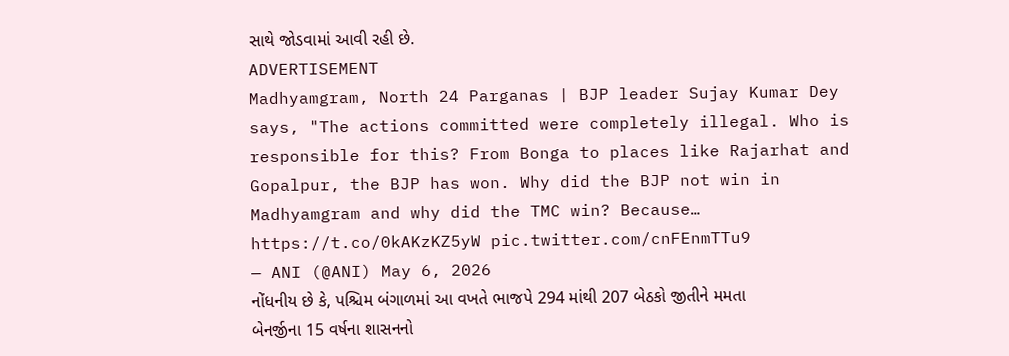સાથે જોડવામાં આવી રહી છે.
ADVERTISEMENT
Madhyamgram, North 24 Parganas | BJP leader Sujay Kumar Dey says, "The actions committed were completely illegal. Who is responsible for this? From Bonga to places like Rajarhat and Gopalpur, the BJP has won. Why did the BJP not win in Madhyamgram and why did the TMC win? Because… https://t.co/0kAKzKZ5yW pic.twitter.com/cnFEnmTTu9
— ANI (@ANI) May 6, 2026
નોંધનીય છે કે, પશ્ચિમ બંગાળમાં આ વખતે ભાજપે 294 માંથી 207 બેઠકો જીતીને મમતા બેનર્જીના 15 વર્ષના શાસનનો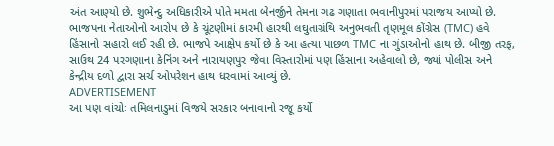અંત આણ્યો છે. શુભેન્દુ અધિકારીએ પોતે મમતા બેનર્જીને તેમના ગઢ ગણાતા ભવાનીપુરમાં પરાજય આપ્યો છે. ભાજપના નેતાઓનો આરોપ છે કે ચૂંટણીમાં કારમી હારથી લઘુતાગ્રંથિ અનુભવતી તૃણમૂલ કોંગ્રેસ (TMC) હવે હિંસાનો સહારો લઈ રહી છે. ભાજપે આક્ષેપ કર્યો છે કે આ હત્યા પાછળ TMC ના ગુંડાઓનો હાથ છે. બીજી તરફ, સાઉથ 24 પરગણાના કેનિંગ અને નારાયણપુર જેવા વિસ્તારોમાં પણ હિંસાના અહેવાલો છે, જ્યાં પોલીસ અને કેન્દ્રીય દળો દ્વારા સર્ચ ઓપરેશન હાથ ધરવામાં આવ્યું છે.
ADVERTISEMENT
આ પણ વાંચોઃ તમિલનાડુમાં વિજયે સરકાર બનાવાનો રજૂ કર્યો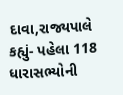દાવા,રાજ્યપાલે કહ્યું- પહેલા 118 ધારાસભ્યોની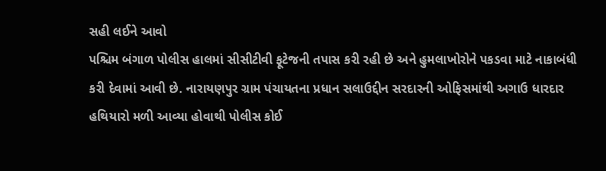સહી લઈને આવો
પશ્ચિમ બંગાળ પોલીસ હાલમાં સીસીટીવી ફૂટેજની તપાસ કરી રહી છે અને હુમલાખોરોને પકડવા માટે નાકાબંધી કરી દેવામાં આવી છે. નારાયણપુર ગ્રામ પંચાયતના પ્રધાન સલાઉદ્દીન સરદારની ઓફિસમાંથી અગાઉ ધારદાર હથિયારો મળી આવ્યા હોવાથી પોલીસ કોઈ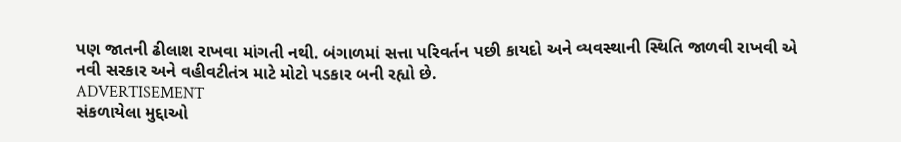પણ જાતની ઢીલાશ રાખવા માંગતી નથી. બંગાળમાં સત્તા પરિવર્તન પછી કાયદો અને વ્યવસ્થાની સ્થિતિ જાળવી રાખવી એ નવી સરકાર અને વહીવટીતંત્ર માટે મોટો પડકાર બની રહ્યો છે.
ADVERTISEMENT
સંકળાયેલા મુદ્દાઓ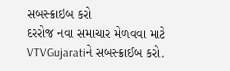સબસ્ક્રાઇબ કરો
દરરોજ નવા સમાચાર મેળવવા માટે VTVGujaratiને સબસ્ક્રાઈબ કરો.